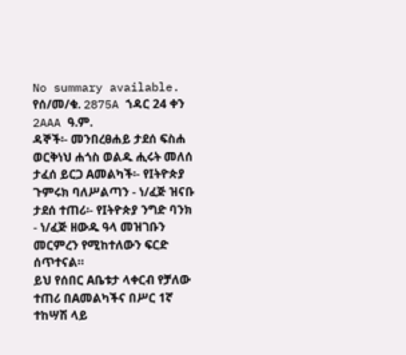No summary available.
የሰ/መ/ቁ. 2875A ኀዳር 24 ቀን 2AAA ዓ.ም.
ዳኞች፡- መንበረፀሐይ ታደሰ ፍስሐ ወርቅነህ ሐጎስ ወልዱ ሒሩት መለሰ ታፈሰ ይርጋ Aመልካች፡- የIትዮጵያ ጉምሩክ ባለሥልጣን - ነ/ፈጅ ዝናቡ ታደሰ ተጠሪ፡- የIትዮጵያ ንግድ ባንክ - ነ/ፈጅ ዘውዱ ዓላ መዝገቡን መርምረን የሚከተለውን ፍርድ ሰጥተናል።
ይህ የሰበር Aቤቱታ ላቀርብ የቻለው ተጠሪ በAመልካችና በሥር 1ኛ ተከሣሽ ላይ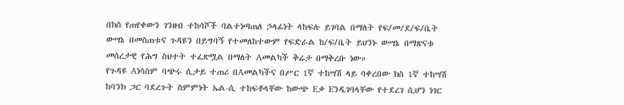በክስ የጠየቀውን ገንዘብ ተከሳሾች ባልተነጣጠለ ኃላፊነት ላከፍሉ ይገባል በማለት የፍ/መ/ደ/ፍ/ቤት ውሣኔ በመስጠቱና ጉዳዩን በይግባኝ የተመለከተውም የፍድራል ከ/ፍ/ቤት ይህንኑ ውሣኔ በማጽናቱ መሰረታዊ የሕግ ስህተት ተፈጽሟል በማለት Aመልካች ቅሬታ በማቅረቡ ነው።
የጉዳዩ Aነሳስም ባጭሩ ሲታይ ተጠሪ በAመልካችና በሥር 1ኛ ተከሣሽ ላይ ባቀረበው ክስ 1ኛ ተከሣሽ ከባንክ ጋር ባደረጉት ስምምነት ኤል-ሲ ተከፍቶላቸው ከውጭ Eቃ Eንዲገባላቸው የተደረገ ሲሆን ነገር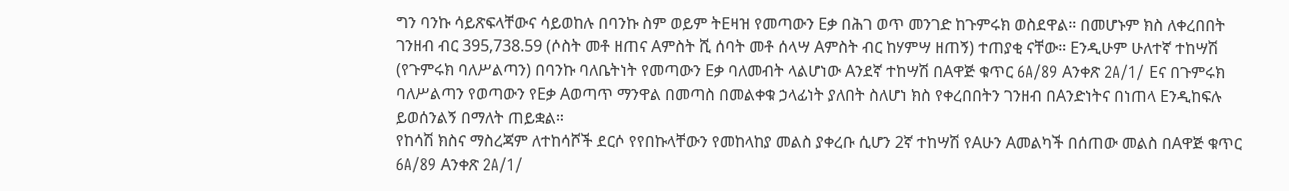ግን ባንኩ ሳይጽፍላቸውና ሳይወከሉ በባንኩ ስም ወይም ትEዛዝ የመጣውን Eቃ በሕገ ወጥ መንገድ ከጉምሩክ ወስደዋል። በመሆኑም ክስ ለቀረበበት ገንዘብ ብር 395‚738.59 (ሶስት መቶ ዘጠና Aምስት ሺ ሰባት መቶ ሰላሣ Aምስት ብር ከሃምሣ ዘጠኝ) ተጠያቂ ናቸው። Eንዲሁም ሁለተኛ ተከሣሽ (የጉምሩክ ባለሥልጣን) በባንኩ ባለቤትነት የመጣውን Eቃ ባለመብት ላልሆነው Aንደኛ ተከሣሽ በAዋጅ ቁጥር 6A/89 Aንቀጽ 2A/1/ Eና በጉምሩክ ባለሥልጣን የወጣውን የEቃ Aወጣጥ ማንዋል በመጣስ በመልቀቁ ኃላፊነት ያለበት ስለሆነ ክስ የቀረበበትን ገንዘብ በAንድነትና በነጠላ Eንዲከፍሉ ይወሰንልኝ በማለት ጠይቋል።
የከሳሽ ክስና ማስረጃም ለተከሳሾች ደርሶ የየበኩላቸውን የመከላከያ መልስ ያቀረቡ ሲሆን 2ኛ ተከሣሽ የAሁን Aመልካች በሰጠው መልስ በAዋጅ ቁጥር 6A/89 Aንቀጽ 2A/1/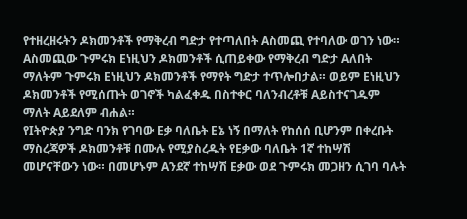የተዘረዘሩትን ዶክመንቶች የማቅረብ ግድታ የተጣለበት Aስመጪ የተባለው ወገን ነው። Aስመጪው ጉምሩክ Eነዚህን ዶክመንቶች ሲጠይቀው የማቅረብ ግድታ Aለበት ማለትም ጉምሩክ Eነዚህን ዶክመንቶች የማየት ግድታ ተጥሎበታል። ወይም Eነዚህን ዶክመንቶች የሚሰጡት ወገኖች ካልፈቀዱ በስተቀር ባለንብረቶቹ Aይስተናገዱም ማለት Aይደለም ብሐል።
የIትዮጵያ ንግድ ባንክ የገባው Eቃ ባለቤት Eኔ ነኝ በማለት የከሰሰ ቢሆንም በቀረቡት ማስረጃዎች ዶክመንቶቹ በሙሉ የሚያስረዱት የEቃው ባለቤት 1ኛ ተከሣሽ መሆናቸውን ነው። በመሆኑም Aንደኛ ተከሣሽ Eቃው ወደ ጉምሩክ መጋዘን ሲገባ ባሉት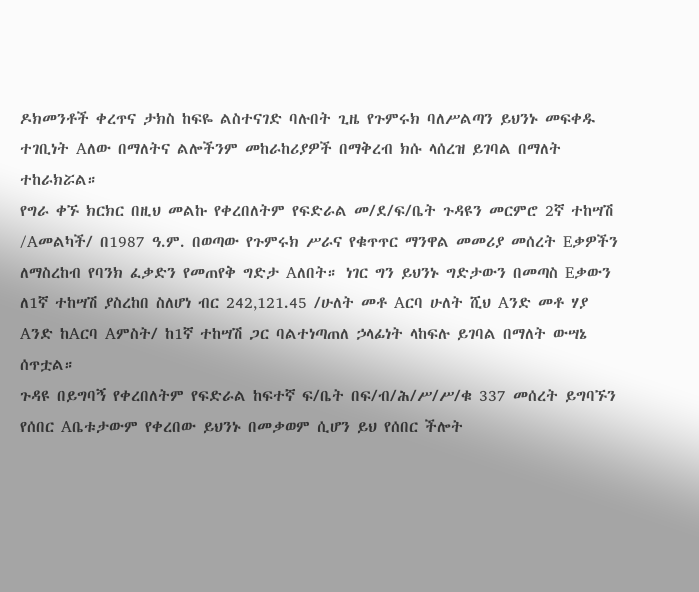ዶክመንቶች ቀረጥና ታክስ ከፍዬ ልስተናገድ ባሉበት ጊዜ የጉምሩክ ባለሥልጣን ይህንኑ መፍቀዱ ተገቢነት Aለው በማለትና ልሎችንም መከራከሪያዎች በማቅረብ ክሱ ላሰረዝ ይገባል በማለት ተከራክሯል።
የግራ ቀኙ ክርክር በዚህ መልኩ የቀረበለትም የፍድራል መ/ደ/ፍ/ቤት ጉዳዩን መርምሮ 2ኛ ተከሣሽ /Aመልካች/ በ1987 ዓ.ም. በወጣው የጉምሩክ ሥራና የቁጥጥር ማንዋል መመሪያ መሰረት Eቃዎችን ለማስረከብ የባንክ ፈቃድን የመጠየቅ ግድታ Aለበት። ነገር ግን ይህንኑ ግድታውን በመጣስ Eቃውን ለ1ኛ ተከሣሽ ያስረከበ ስለሆነ ብር 242‚121.45 /ሁለት መቶ Aርባ ሁለት ሺህ Aንድ መቶ ሃያ Aንድ ከAርባ Aምስት/ ከ1ኛ ተከሣሽ ጋር ባልተነጣጠለ ኃላፊነት ላከፍሉ ይገባል በማለት ውሣኔ ሰጥቷል።
ጉዳዩ በይግባኝ የቀረበለትም የፍድራል ከፍተኛ ፍ/ቤት በፍ/ብ/ሕ/ሥ/ሥ/ቁ 337 መሰረት ይግባኙን የሰበር Aቤቱታውም የቀረበው ይህንኑ በመቃወም ሲሆን ይህ የሰበር ችሎት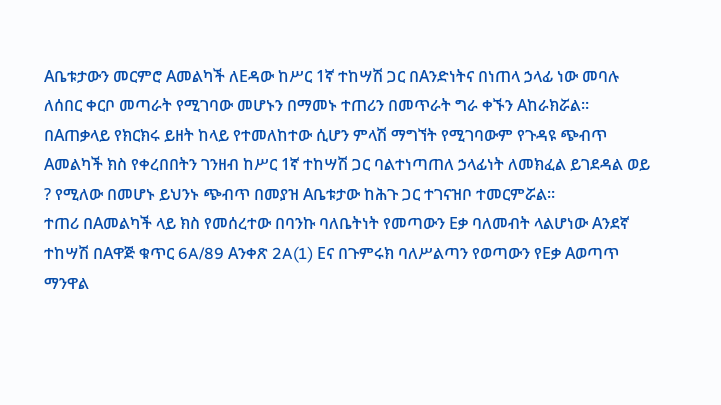Aቤቱታውን መርምሮ Aመልካች ለEዳው ከሥር 1ኛ ተከሣሽ ጋር በAንድነትና በነጠላ ኃላፊ ነው መባሉ ለሰበር ቀርቦ መጣራት የሚገባው መሆኑን በማመኑ ተጠሪን በመጥራት ግራ ቀኙን Aከራክሯል።
በAጠቃላይ የክርክሩ ይዘት ከላይ የተመለከተው ሲሆን ምላሽ ማግኘት የሚገባውም የጉዳዩ ጭብጥ Aመልካች ክስ የቀረበበትን ገንዘብ ከሥር 1ኛ ተከሣሽ ጋር ባልተነጣጠለ ኃላፊነት ለመክፈል ይገደዳል ወይ ? የሚለው በመሆኑ ይህንኑ ጭብጥ በመያዝ Aቤቱታው ከሕጉ ጋር ተገናዝቦ ተመርምሯል።
ተጠሪ በAመልካች ላይ ክስ የመሰረተው በባንኩ ባለቤትነት የመጣውን Eቃ ባለመብት ላልሆነው Aንደኛ ተከሣሽ በAዋጅ ቁጥር 6A/89 Aንቀጽ 2A(1) Eና በጉምሩክ ባለሥልጣን የወጣውን የEቃ Aወጣጥ ማንዋል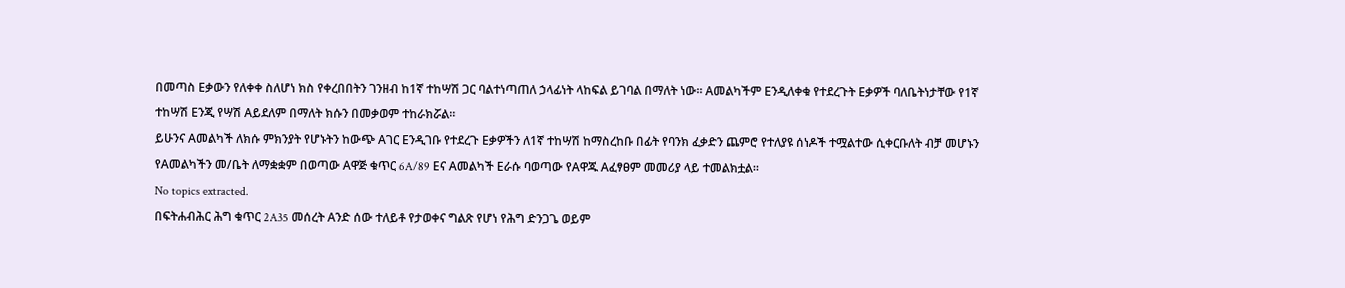በመጣስ Eቃውን የለቀቀ ስለሆነ ክስ የቀረበበትን ገንዘብ ከ1ኛ ተከሣሽ ጋር ባልተነጣጠለ ኃላፊነት ላከፍል ይገባል በማለት ነው። Aመልካችም Eንዲለቀቁ የተደረጉት Eቃዎች ባለቤትነታቸው የ1ኛ ተከሣሽ Eንጂ የሣሽ Aይደለም በማለት ክሱን በመቃወም ተከራክሯል።
ይሁንና Aመልካች ለክሱ ምክንያት የሆኑትን ከውጭ Aገር Eንዲገቡ የተደረጉ Eቃዎችን ለ1ኛ ተከሣሽ ከማስረከቡ በፊት የባንክ ፈቃድን ጨምሮ የተለያዩ ሰነዶች ተሟልተው ሲቀርቡለት ብቻ መሆኑን የAመልካችን መ/ቤት ለማቋቋም በወጣው Aዋጅ ቁጥር 6A/89 Eና Aመልካች Eራሱ ባወጣው የAዋጁ Aፈፃፀም መመሪያ ላይ ተመልክቷል።
No topics extracted.
በፍትሐብሕር ሕግ ቁጥር 2A35 መሰረት Aንድ ሰው ተለይቶ የታወቀና ግልጽ የሆነ የሕግ ድንጋጌ ወይም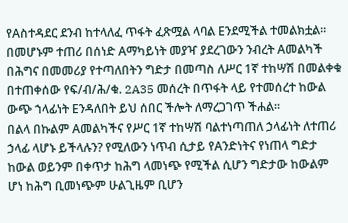የAስተዳደር ደንብ ከተላለፈ ጥፋት ፈጽሟል ላባል Eንደሚችል ተመልክቷል። በመሆኑም ተጠሪ በሰነድ Aማካይነት መያዣ ያደረገውን ንብረት Aመልካች በሕግና በመመሪያ የተጣለበትን ግድታ በመጣስ ለሥር 1ኛ ተከሣሽ በመልቀቁ በተጠቀሰው የፍ/ብ/ሕ/ቁ. 2A35 መሰረት በጥፋት ላይ የተመሰረተ ከውል ውጭ ኀላፊነት Eንዳለበት ይህ ሰበር ችሎት ለማረጋገጥ ችሐል።
በልላ በኩልም Aመልካችና የሥር 1ኛ ተከሣሽ ባልተነጣጠለ ኃላፊነት ለተጠሪ ኃላፊ ላሆኑ ይችላሉን? የሚለውን ነጥብ ሲታይ የAንድነትና የነጠላ ግድታ ከውል ወይንም በቀጥታ ከሕግ ላመነጭ የሚችል ሲሆን ግድታው ከውልም ሆነ ከሕግ ቢመነጭም ሁልጊዜም ቢሆን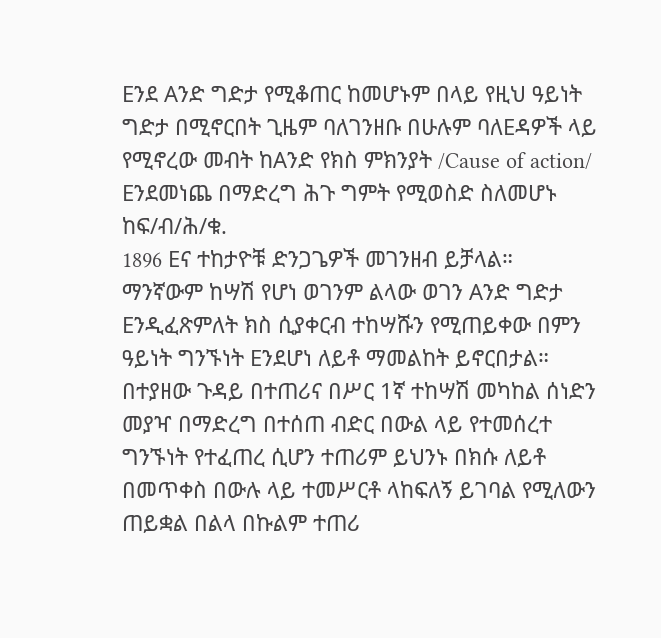Eንደ Aንድ ግድታ የሚቆጠር ከመሆኑም በላይ የዚህ ዓይነት ግድታ በሚኖርበት ጊዜም ባለገንዘቡ በሁሉም ባለEዳዎች ላይ የሚኖረው መብት ከAንድ የክስ ምክንያት /Cause of action/ Eንደመነጨ በማድረግ ሕጉ ግምት የሚወስድ ስለመሆኑ ከፍ/ብ/ሕ/ቁ.
1896 Eና ተከታዮቹ ድንጋጌዎች መገንዘብ ይቻላል።
ማንኛውም ከሣሽ የሆነ ወገንም ልላው ወገን Aንድ ግድታ Eንዲፈጽምለት ክስ ሲያቀርብ ተከሣሹን የሚጠይቀው በምን ዓይነት ግንኙነት Eንደሆነ ለይቶ ማመልከት ይኖርበታል።
በተያዘው ጉዳይ በተጠሪና በሥር 1ኛ ተከሣሽ መካከል ሰነድን መያዣ በማድረግ በተሰጠ ብድር በውል ላይ የተመሰረተ ግንኙነት የተፈጠረ ሲሆን ተጠሪም ይህንኑ በክሱ ለይቶ በመጥቀስ በውሉ ላይ ተመሥርቶ ላከፍለኝ ይገባል የሚለውን ጠይቋል በልላ በኩልም ተጠሪ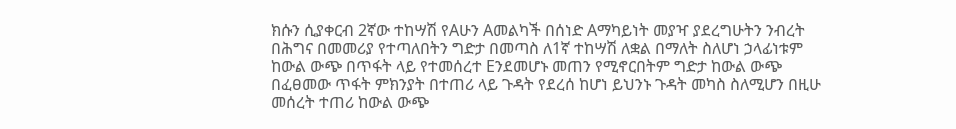ክሱን ሲያቀርብ 2ኛው ተከሣሽ የAሁን Aመልካች በሰነድ Aማካይነት መያዣ ያደረግሁትን ንብረት በሕግና በመመሪያ የተጣለበትን ግድታ በመጣስ ለ1ኛ ተከሣሽ ለቋል በማለት ስለሆነ ኃላፊነቱም ከውል ውጭ በጥፋት ላይ የተመሰረተ Eንደመሆኑ መጠን የሚኖርበትም ግድታ ከውል ውጭ በፈፀመው ጥፋት ምክንያት በተጠሪ ላይ ጉዳት የደረሰ ከሆነ ይህንኑ ጉዳት መካስ ስለሚሆን በዚሁ መሰረት ተጠሪ ከውል ውጭ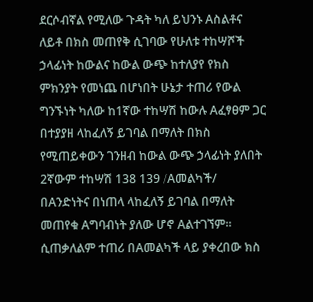ደርሶብኛል የሚለው ጉዳት ካለ ይህንኑ Aስልቶና ለይቶ በክስ መጠየቅ ሲገባው የሁለቱ ተከሣሾች ኃላፊነት ከውልና ከውል ውጭ ከተለያየ የክስ ምክንያት የመነጨ በሆነበት ሁኔታ ተጠሪ የውል ግንኙነት ካለው ከ1ኛው ተከሣሽ ከውሉ Aፈፃፀም ጋር በተያያዘ ላከፈለኝ ይገባል በማለት በክስ የሚጠይቀውን ገንዘብ ከውል ውጭ ኃላፊነት ያለበት 2ኛውም ተከሣሽ 138 139 /Aመልካች/ በAንድነትና በነጠላ ላከፈለኝ ይገባል በማለት መጠየቁ Aግባብነት ያለው ሆኖ Aልተገኘም።
ሲጠቃለልም ተጠሪ በAመልካች ላይ ያቀረበው ክስ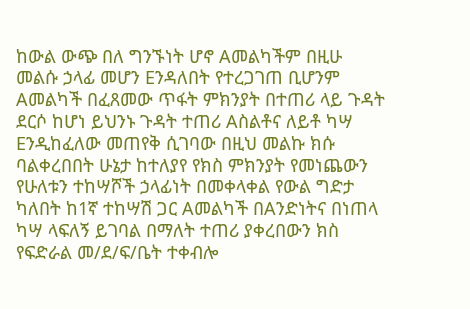ከውል ውጭ በለ ግንኙነት ሆኖ Aመልካችም በዚሁ መልሱ ኃላፊ መሆን Eንዳለበት የተረጋገጠ ቢሆንም Aመልካች በፈጸመው ጥፋት ምክንያት በተጠሪ ላይ ጉዳት ደርሶ ከሆነ ይህንኑ ጉዳት ተጠሪ Aስልቶና ለይቶ ካሣ Eንዲከፈለው መጠየቅ ሲገባው በዚህ መልኩ ክሱ ባልቀረበበት ሁኔታ ከተለያየ የክስ ምክንያት የመነጨውን የሁለቱን ተከሣሾች ኃላፊነት በመቀላቀል የውል ግድታ ካለበት ከ1ኛ ተከሣሽ ጋር Aመልካች በAንድነትና በነጠላ ካሣ ላፍለኝ ይገባል በማለት ተጠሪ ያቀረበውን ክስ የፍድራል መ/ደ/ፍ/ቤት ተቀብሎ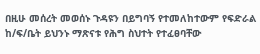በዚሁ መሰረት መወሰኑ ጉዳዩን በይግባኝ የተመለከተውም የፍድራል ከ/ፍ/ቤት ይህንኑ ማጽናቱ የሕግ ስህተት የተፈፀባቸው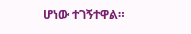ሆነው ተገኝተዋል።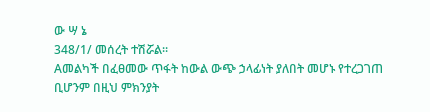ው ሣ ኔ
348/1/ መሰረት ተሽሯል።
Aመልካች በፈፀመው ጥፋት ከውል ውጭ ኃላፊነት ያለበት መሆኑ የተረጋገጠ ቢሆንም በዚህ ምክንያት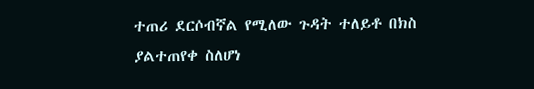ተጠሪ ደርሶብኛል የሚለው ጉዳት ተለይቶ በክስ ያልተጠየቀ ስለሆነ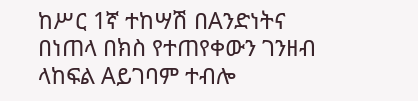ከሥር 1ኛ ተከሣሽ በAንድነትና በነጠላ በክስ የተጠየቀውን ገንዘብ ላከፍል Aይገባም ተብሎ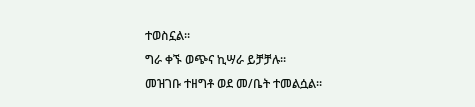ተወስኗል።
ግራ ቀኙ ወጭና ኪሣራ ይቻቻሉ።
መዝገቡ ተዘግቶ ወደ መ/ቤት ተመልሷል።